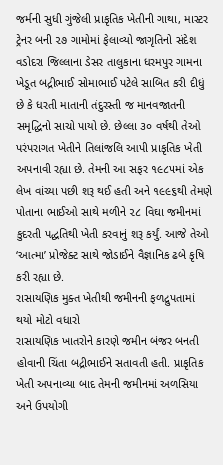જર્મની સુધી ગુંજેલી પ્રાકૃતિક ખેતીની ગાથા, માસ્ટર ટ્રેનર બની ૨૭ ગામોમાં ફેલાવ્યો જાગૃતિનો સંદેશ
વડોદરા જિલ્લાના ડેસર તાલુકાના ધરમપુર ગામના ખેડૂત બદ્રીભાઈ સોમાભાઈ પટેલે સાબિત કરી દીધું છે કે ધરતી માતાની તંદુરસ્તી જ માનવજાતની સમૃદ્ધિનો સાચો પાયો છે. છેલ્લા ૩૦ વર્ષથી તેઓ પરંપરાગત ખેતીને તિલાંજલિ આપી પ્રાકૃતિક ખેતી અપનાવી રહ્યા છે. તેમની આ સફર ૧૯૮૫માં એક લેખ વાંચ્યા પછી શરૂ થઈ હતી અને ૧૯૯૬થી તેમણે પોતાના ભાઈઓ સાથે મળીને ૨૮ વિઘા જમીનમાં કુદરતી પદ્ધતિથી ખેતી કરવાનું શરૂ કર્યું. આજે તેઓ ‘આત્મા’ પ્રોજેક્ટ સાથે જોડાઈને વૈજ્ઞાનિક ઢબે કૃષિ કરી રહ્યા છે.
રાસાયણિક મુક્ત ખેતીથી જમીનની ફળદ્રુપતામાં થયો મોટો વધારો
રાસાયણિક ખાતરોને કારણે જમીન બંજર બનતી હોવાની ચિંતા બદ્રીભાઈને સતાવતી હતી. પ્રાકૃતિક ખેતી અપનાવ્યા બાદ તેમની જમીનમાં અળસિયા અને ઉપયોગી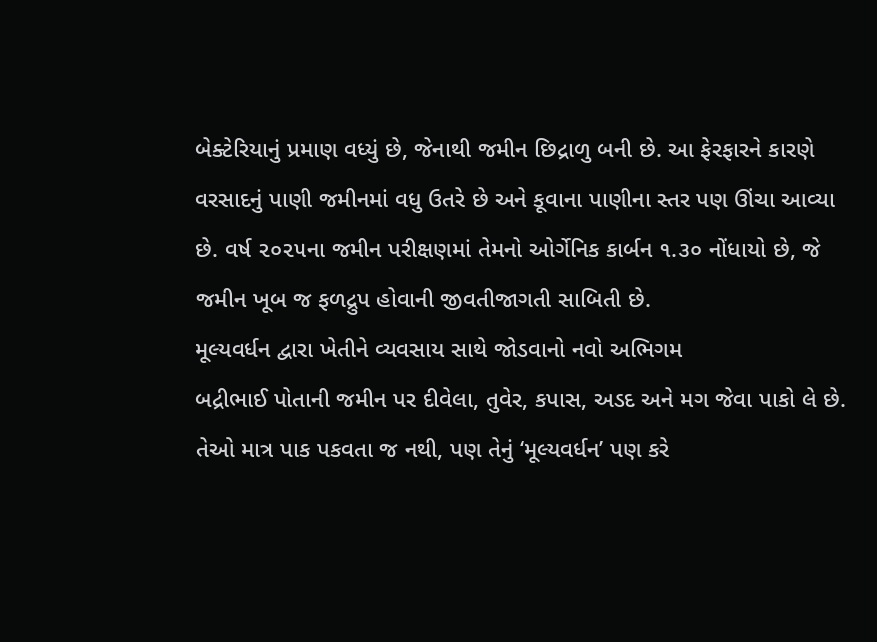બેક્ટેરિયાનું પ્રમાણ વધ્યું છે, જેનાથી જમીન છિદ્રાળુ બની છે. આ ફેરફારને કારણે વરસાદનું પાણી જમીનમાં વધુ ઉતરે છે અને કૂવાના પાણીના સ્તર પણ ઊંચા આવ્યા છે. વર્ષ ૨૦૨૫ના જમીન પરીક્ષણમાં તેમનો ઓર્ગેનિક કાર્બન ૧.૩૦ નોંધાયો છે, જે જમીન ખૂબ જ ફળદ્રુપ હોવાની જીવતીજાગતી સાબિતી છે.
મૂલ્યવર્ધન દ્વારા ખેતીને વ્યવસાય સાથે જોડવાનો નવો અભિગમ
બદ્રીભાઈ પોતાની જમીન પર દીવેલા, તુવેર, કપાસ, અડદ અને મગ જેવા પાકો લે છે. તેઓ માત્ર પાક પકવતા જ નથી, પણ તેનું ‘મૂલ્યવર્ધન’ પણ કરે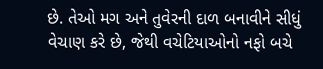છે. તેઓ મગ અને તુવેરની દાળ બનાવીને સીધું વેચાણ કરે છે, જેથી વચેટિયાઓનો નફો બચે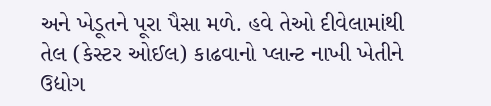અને ખેડૂતને પૂરા પૈસા મળે. હવે તેઓ દીવેલામાંથી તેલ (કેસ્ટર ઓઈલ) કાઢવાનો પ્લાન્ટ નાખી ખેતીને ઉદ્યોગ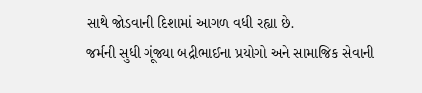સાથે જોડવાની દિશામાં આગળ વધી રહ્યા છે.
જર્મની સુધી ગૂંજ્યા બદ્રીભાઈના પ્રયોગો અને સામાજિક સેવાની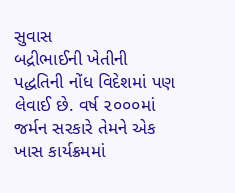સુવાસ
બદ્રીભાઈની ખેતીની પદ્ધતિની નોંધ વિદેશમાં પણ લેવાઈ છે. વર્ષ ૨૦૦૦માં જર્મન સરકારે તેમને એક ખાસ કાર્યક્રમમાં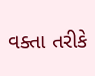વક્તા તરીકે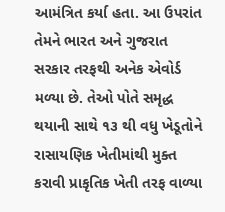આમંત્રિત કર્યા હતા. આ ઉપરાંત તેમને ભારત અને ગુજરાત સરકાર તરફથી અનેક એવોર્ડ મળ્યા છે. તેઓ પોતે સમૃદ્ધ થયાની સાથે ૧૩ થી વધુ ખેડૂતોને રાસાયણિક ખેતીમાંથી મુક્ત કરાવી પ્રાકૃતિક ખેતી તરફ વાળ્યા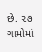છે. ૨૭ ગામોમાં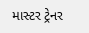માસ્ટર ટ્રેનર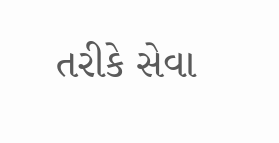તરીકે સેવા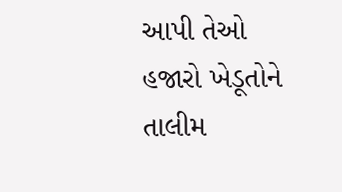આપી તેઓ હજારો ખેડૂતોને તાલીમ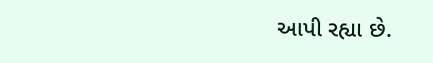આપી રહ્યા છે.